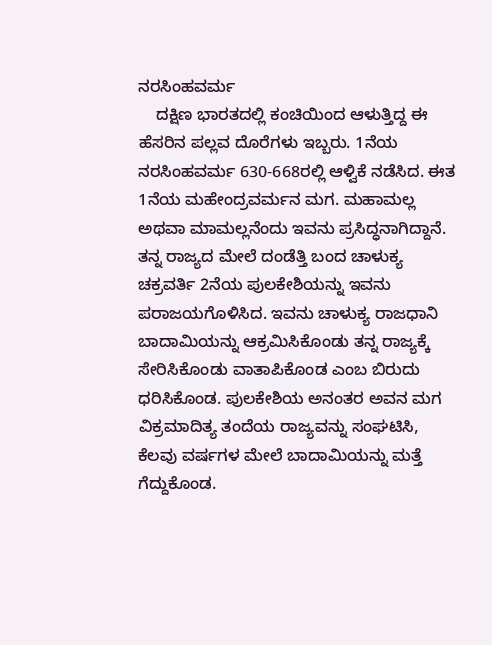ನರಸಿಂಹವರ್ಮ
    ದಕ್ಷಿಣ ಭಾರತದಲ್ಲಿ ಕಂಚಿಯಿಂದ ಆಳುತ್ತಿದ್ದ ಈ ಹೆಸರಿನ ಪಲ್ಲವ ದೊರೆಗಳು ಇಬ್ಬರು. 1ನೆಯ ನರಸಿಂಹವರ್ಮ 630-668ರಲ್ಲಿ ಆಳ್ವಿಕೆ ನಡೆಸಿದ. ಈತ 1ನೆಯ ಮಹೇಂದ್ರವರ್ಮನ ಮಗ. ಮಹಾಮಲ್ಲ ಅಥವಾ ಮಾಮಲ್ಲನೆಂದು ಇವನು ಪ್ರಸಿದ್ಧನಾಗಿದ್ದಾನೆ. ತನ್ನ ರಾಜ್ಯದ ಮೇಲೆ ದಂಡೆತ್ತಿ ಬಂದ ಚಾಳುಕ್ಯ ಚಕ್ರವರ್ತಿ 2ನೆಯ ಪುಲಕೇಶಿಯನ್ನು ಇವನು ಪರಾಜಯಗೊಳಿಸಿದ. ಇವನು ಚಾಳುಕ್ಯ ರಾಜಧಾನಿ ಬಾದಾಮಿಯನ್ನು ಆಕ್ರಮಿಸಿಕೊಂಡು ತನ್ನ ರಾಜ್ಯಕ್ಕೆ ಸೇರಿಸಿಕೊಂಡು ವಾತಾಪಿಕೊಂಡ ಎಂಬ ಬಿರುದು ಧರಿಸಿಕೊಂಡ. ಪುಲಕೇಶಿಯ ಅನಂತರ ಅವನ ಮಗ ವಿಕ್ರಮಾದಿತ್ಯ ತಂದೆಯ ರಾಜ್ಯವನ್ನು ಸಂಘಟಿಸಿ, ಕೆಲವು ವರ್ಷಗಳ ಮೇಲೆ ಬಾದಾಮಿಯನ್ನು ಮತ್ತೆ ಗೆದ್ದುಕೊಂಡ.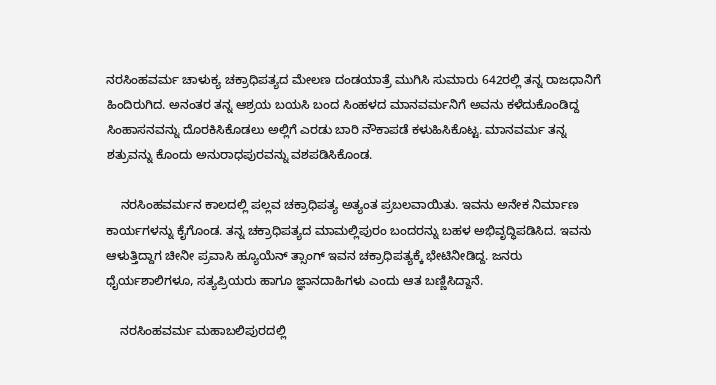ನರಸಿಂಹವರ್ಮ ಚಾಳುಕ್ಯ ಚಕ್ರಾಧಿಪತ್ಯದ ಮೇಲಣ ದಂಡಯಾತ್ರೆ ಮುಗಿಸಿ ಸುಮಾರು 642ರಲ್ಲಿ ತನ್ನ ರಾಜಧಾನಿಗೆ ಹಿಂದಿರುಗಿದ. ಅನಂತರ ತನ್ನ ಆಶ್ರಯ ಬಯಸಿ ಬಂದ ಸಿಂಹಳದ ಮಾನವರ್ಮನಿಗೆ ಅವನು ಕಳೆದುಕೊಂಡಿದ್ದ ಸಿಂಹಾಸನವನ್ನು ದೊರಕಿಸಿಕೊಡಲು ಅಲ್ಲಿಗೆ ಎರಡು ಬಾರಿ ನೌಕಾಪಡೆ ಕಳುಹಿಸಿಕೊಟ್ಟ. ಮಾನವರ್ಮ ತನ್ನ ಶತ್ರುವನ್ನು ಕೊಂದು ಅನುರಾಧಪುರವನ್ನು ವಶಪಡಿಸಿಕೊಂಡ.

    ನರಸಿಂಹವರ್ಮನ ಕಾಲದಲ್ಲಿ ಪಲ್ಲವ ಚಕ್ರಾಧಿಪತ್ಯ ಅತ್ಯಂತ ಪ್ರಬಲವಾಯಿತು. ಇವನು ಅನೇಕ ನಿರ್ಮಾಣ ಕಾರ್ಯಗಳನ್ನು ಕೈಗೊಂಡ. ತನ್ನ ಚಕ್ರಾಧಿಪತ್ಯದ ಮಾಮಲ್ಲಿಪುರಂ ಬಂದರನ್ನು ಬಹಳ ಅಭಿವೃದ್ಧಿಪಡಿಸಿದ. ಇವನು ಆಳುತ್ತಿದ್ದಾಗ ಚೀನೀ ಪ್ರವಾಸಿ ಹ್ಯೂಯೆನ್ ತ್ಸಾಂಗ್ ಇವನ ಚಕ್ರಾಧಿಪತ್ಯಕ್ಕೆ ಭೇಟಿನೀಡಿದ್ದ. ಜನರು ಧೈರ್ಯಶಾಲಿಗಳೂ, ಸತ್ಯಪ್ರಿಯರು ಹಾಗೂ ಜ್ಞಾನದಾಹಿಗಳು ಎಂದು ಆತ ಬಣ್ಣಿಸಿದ್ದಾನೆ.

    ನರಸಿಂಹವರ್ಮ ಮಹಾಬಲಿಪುರದಲ್ಲಿ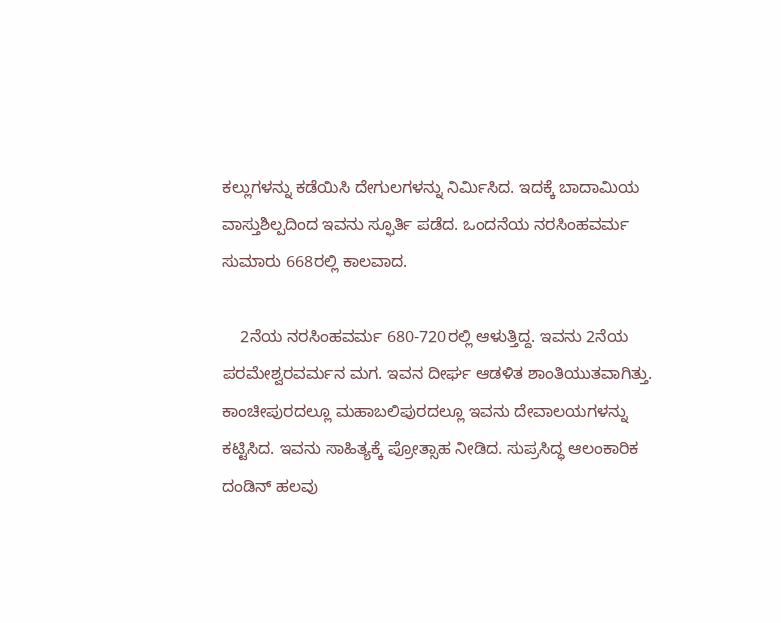ಕಲ್ಲುಗಳನ್ನು ಕಡೆಯಿಸಿ ದೇಗುಲಗಳನ್ನು ನಿರ್ಮಿಸಿದ. ಇದಕ್ಕೆ ಬಾದಾಮಿಯ ವಾಸ್ತುಶಿಲ್ಪದಿಂದ ಇವನು ಸ್ಫೂರ್ತಿ ಪಡೆದ. ಒಂದನೆಯ ನರಸಿಂಹವರ್ಮ ಸುಮಾರು 668ರಲ್ಲಿ ಕಾಲವಾದ.

    2ನೆಯ ನರಸಿಂಹವರ್ಮ 680-720ರಲ್ಲಿ ಆಳುತ್ತಿದ್ದ. ಇವನು 2ನೆಯ ಪರಮೇಶ್ವರವರ್ಮನ ಮಗ. ಇವನ ದೀರ್ಘ ಆಡಳಿತ ಶಾಂತಿಯುತವಾಗಿತ್ತು. ಕಾಂಚೀಪುರದಲ್ಲೂ ಮಹಾಬಲಿಪುರದಲ್ಲೂ ಇವನು ದೇವಾಲಯಗಳನ್ನು ಕಟ್ಟಿಸಿದ. ಇವನು ಸಾಹಿತ್ಯಕ್ಕೆ ಪ್ರೋತ್ಸಾಹ ನೀಡಿದ. ಸುಪ್ರಸಿದ್ಧ ಆಲಂಕಾರಿಕ ದಂಡಿನ್ ಹಲವು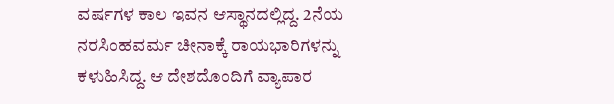ವರ್ಷಗಳ ಕಾಲ ಇವನ ಆಸ್ಥಾನದಲ್ಲಿದ್ದ. 2ನೆಯ ನರಸಿಂಹವರ್ಮ ಚೀನಾಕ್ಕೆ ರಾಯಭಾರಿಗಳನ್ನು ಕಳುಹಿಸಿದ್ದ. ಆ ದೇಶದೊಂದಿಗೆ ವ್ಯಾಪಾರ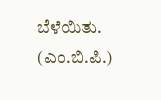ಬೆಳೆಯಿತು.
(ಎಂ.ಬಿ.ಪಿ.)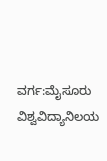ವರ್ಗ:ಮೈಸೂರು ವಿಶ್ವವಿದ್ಯಾನಿಲಯ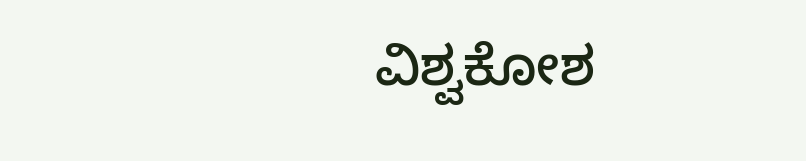ವಿಶ್ವಕೋಶ